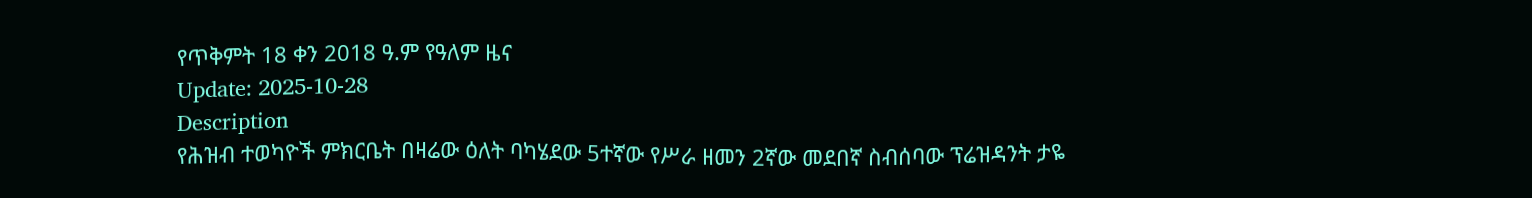የጥቅምት 18 ቀን 2018 ዓ.ም የዓለም ዜና
Update: 2025-10-28
Description
የሕዝብ ተወካዮች ምክርቤት በዛሬው ዕለት ባካሄደው 5ተኛው የሥራ ዘመን 2ኛው መደበኛ ስብሰባው ፕሬዝዳንት ታዬ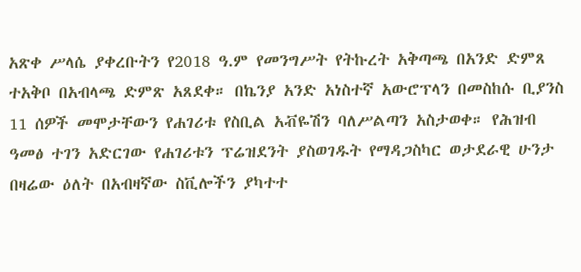አጽቀ ሥላሴ ያቀረቡትን የ2018 ዓ.ም የመንግሥት የትኩረት አቅጣጫ በአንድ ድምጸ ተአቅቦ በአብላጫ ድምጽ አጸደቀ። በኬንያ አንድ አነስተኛ አውሮፕላን በመስከሱ ቢያንስ 11 ሰዎች መሞታቸውን የሐገሪቱ የስቢል አቭዬሽን ባለሥልጣን አስታወቀ። የሕዝብ ዓመፅ ተገን አድርገው የሐገሪቱን ፕሬዝደንት ያስወገዱት የማዳጋስካር ወታደራዊ ሁንታ በዛሬው ዕለት በአብዛኛው ስቪሎችን ያካተተ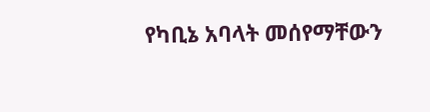የካቢኔ አባላት መሰየማቸውን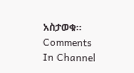አስታወቁ።
Comments
In Channel